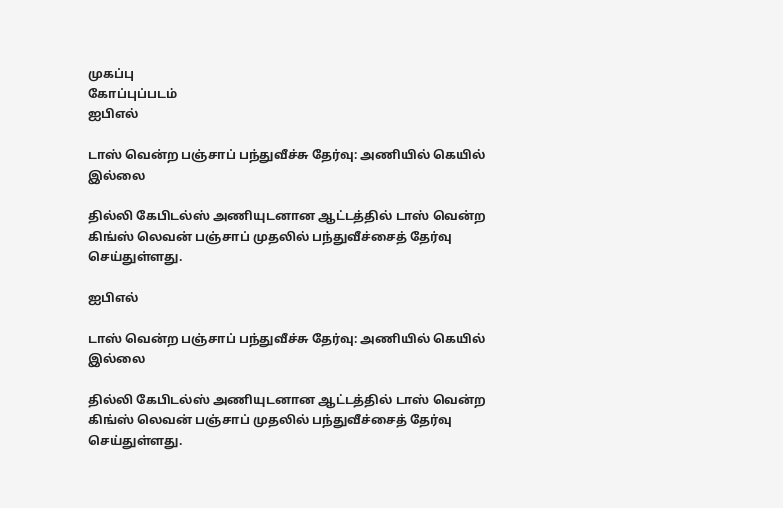முகப்பு
கோப்புப்படம்
ஐபிஎல்

டாஸ் வென்ற பஞ்சாப் பந்துவீச்சு தேர்வு: அணியில் கெயில் இல்லை

தில்லி கேபிடல்ஸ் அணியுடனான ஆட்டத்தில் டாஸ் வென்ற கிங்ஸ் லெவன் பஞ்சாப் முதலில் பந்துவீச்சைத் தேர்வு செய்துள்ளது.

ஐபிஎல்

டாஸ் வென்ற பஞ்சாப் பந்துவீச்சு தேர்வு: அணியில் கெயில் இல்லை

தில்லி கேபிடல்ஸ் அணியுடனான ஆட்டத்தில் டாஸ் வென்ற கிங்ஸ் லெவன் பஞ்சாப் முதலில் பந்துவீச்சைத் தேர்வு செய்துள்ளது.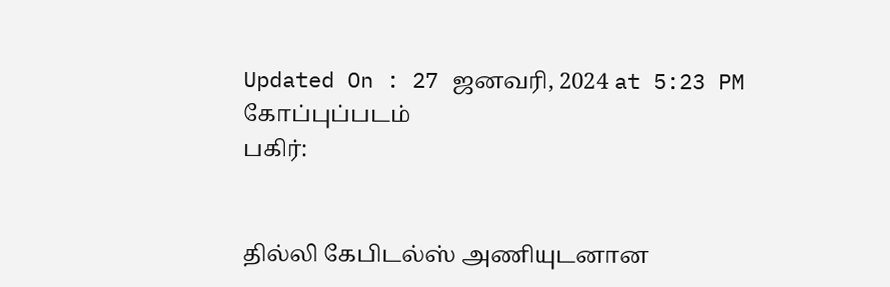Updated On : 27 ஜனவரி, 2024 at 5:23 PM
கோப்புப்படம்
பகிர்:


தில்லி கேபிடல்ஸ் அணியுடனான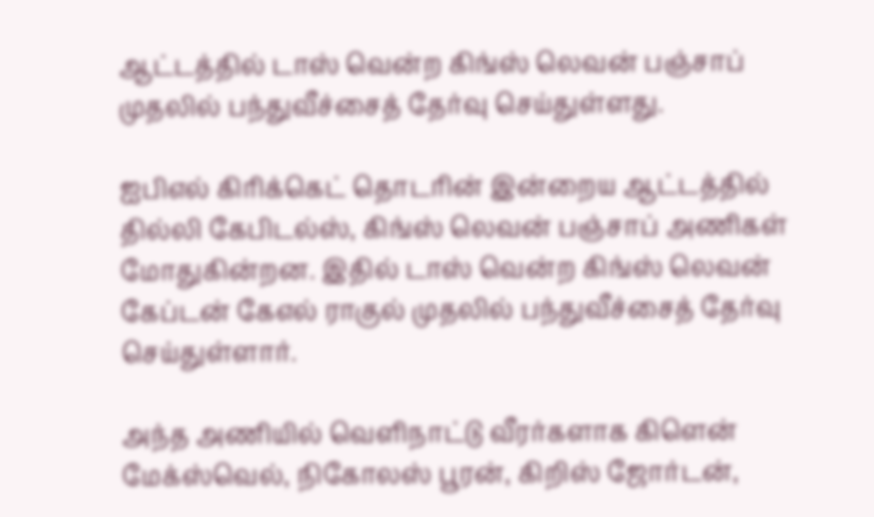ஆட்டத்தில் டாஸ் வென்ற கிங்ஸ் லெவன் பஞ்சாப் முதலில் பந்துவீச்சைத் தேர்வு செய்துள்ளது.

ஐபிஎல் கிரிக்கெட் தொடரின் இன்றைய ஆட்டத்தில் தில்லி கேபிடல்ஸ், கிங்ஸ் லெவன் பஞ்சாப் அணிகள் மோதுகின்றன. இதில் டாஸ் வென்ற கிங்ஸ் லெவன் கேப்டன் கேஎல் ராகுல் முதலில் பந்துவீச்சைத் தேர்வு செய்துள்ளார்.

அந்த அணியில் வெளிநாட்டு வீரர்களாக கிளென் மேக்ஸ்வெல், நிகோலஸ் பூரன், கிறிஸ் ஜோர்டன்,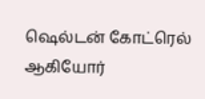ஷெல்டன் கோட்ரெல் ஆகியோர்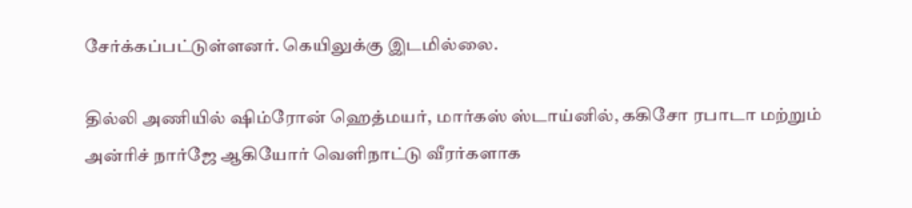சேர்க்கப்பட்டுள்ளனர். கெயிலுக்கு இடமில்லை.

தில்லி அணியில் ஷிம்ரோன் ஹெத்மயர், மார்கஸ் ஸ்டாய்னில், ககிசோ ரபாடா மற்றும் அன்ரிச் நார்ஜே ஆகியோர் வெளிநாட்டு வீரர்களாக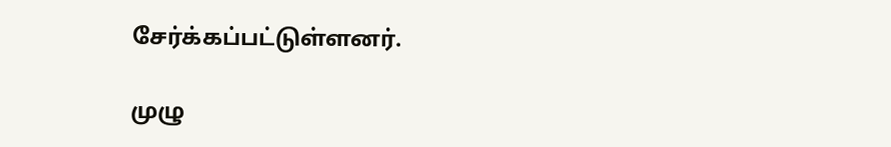சேர்க்கப்பட்டுள்ளனர்.

முழு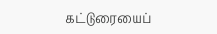கட்டுரையைப்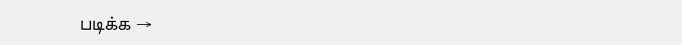படிக்க →